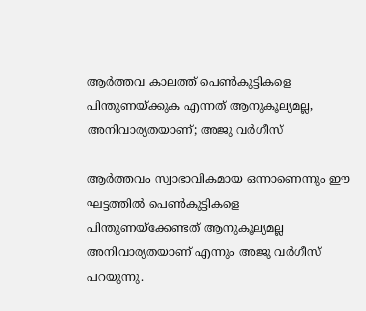ആർത്തവ കാലത്ത് പെൺകുട്ടികളെ പിന്തുണയ്ക്കുക എന്നത് ആനുകൂല്യമല്ല, അനിവാര്യതയാണ്; അജു വർഗീസ്

ആർത്തവം സ്വാഭാവികമായ ഒന്നാണെന്നും ഈ ഘട്ടത്തിൽ പെൺകുട്ടികളെ പിന്തുണയ്‌ക്കേണ്ടത് ആനുകൂല്യമല്ല അനിവാര്യതയാണ് എന്നും അജു വർഗീസ് പറയുന്നു.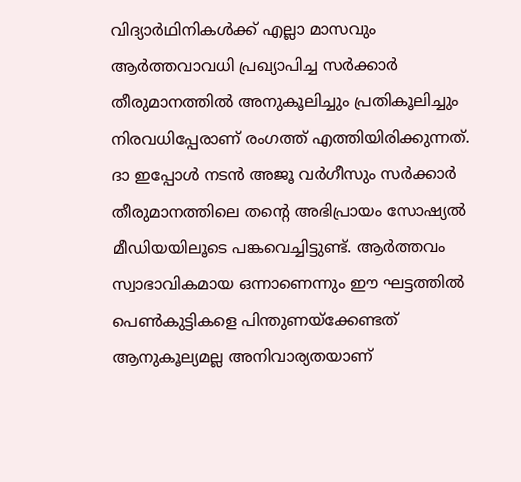വിദ്യാര്‍ഥിനികള്‍ക്ക് എല്ലാ മാസവും ആര്‍ത്തവാവധി പ്രഖ്യാപിച്ച സര്‍ക്കാര്‍ തീരുമാനത്തിൽ അനുകൂലിച്ചും പ്രതികൂലിച്ചും നിരവധിപ്പേരാണ് രംഗത്ത് എത്തിയിരിക്കുന്നത്. ദാ ഇപ്പോൾ നടൻ അജൂ വർഗീസും സർക്കാർ തീരുമാനത്തിലെ തന്റെ അഭിപ്രായം സോഷ്യൽ മീഡിയയിലൂടെ പങ്കവെച്ചിട്ടുണ്ട്. ആർത്തവം സ്വാഭാവികമായ ഒന്നാണെന്നും ഈ ഘട്ടത്തിൽ പെൺകുട്ടികളെ പിന്തുണയ്‌ക്കേണ്ടത് ആനുകൂല്യമല്ല അനിവാര്യതയാണ്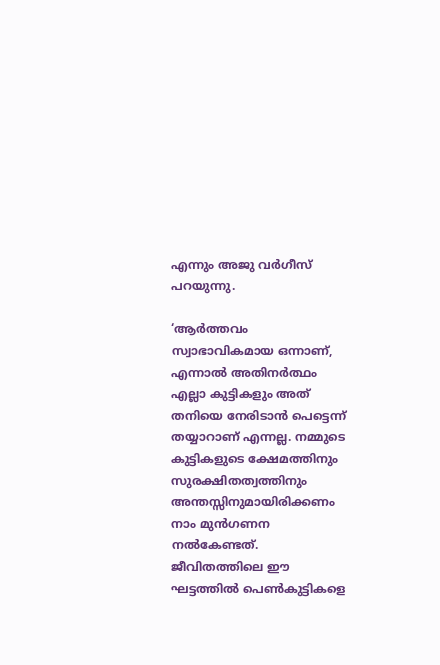എന്നും അജു വർഗീസ് പറയുന്നു.

‘ആർത്തവം സ്വാഭാവികമായ ഒന്നാണ്, എന്നാൽ അതിനർത്ഥം എല്ലാ കുട്ടികളും അത് തനിയെ നേരിടാൻ പെട്ടെന്ന് തയ്യാറാണ് എന്നല്ല. നമ്മുടെ കുട്ടികളുടെ ക്ഷേമത്തിനും സുരക്ഷിതത്വത്തിനും അന്തസ്സിനുമായിരിക്കണം നാം മുൻഗണന നൽകേണ്ടത്. ജീവിതത്തിലെ ഈ ഘട്ടത്തിൽ പെൺകുട്ടികളെ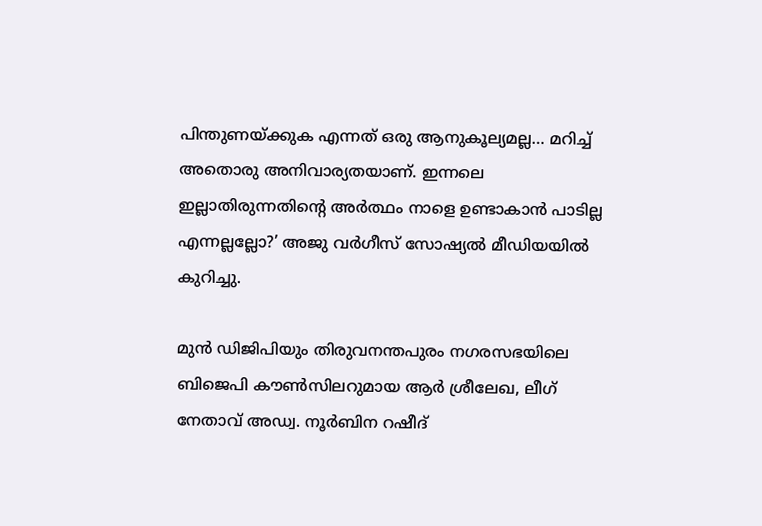പിന്തുണയ്ക്കുക എന്നത് ഒരു ആനുകൂല്യമല്ല… മറിച്ച് അതൊരു അനിവാര്യതയാണ്. ഇന്നലെ ഇല്ലാതിരുന്നതിന്റെ അർത്ഥം നാളെ ഉണ്ടാകാൻ പാടില്ല എന്നല്ലല്ലോ?’ അജു വർഗീസ് സോഷ്യൽ മീഡിയയിൽ കുറിച്ചു.

മുൻ ഡിജിപിയും തിരുവനന്തപുരം നഗരസഭയിലെ ബിജെപി കൗൺസിലറുമായ ആര്‍ ശ്രീലേഖ, ലീഗ് നേതാവ് അഡ്വ. നൂര്‍ബിന റഷീദ്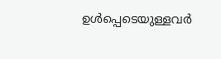ഉൾപ്പെടെയുള്ളവർ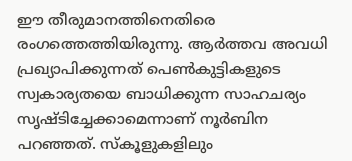ഈ തീരുമാനത്തിനെതിരെ രംഗത്തെത്തിയിരുന്നു. ആര്‍ത്തവ അവധി പ്രഖ്യാപിക്കുന്നത് പെണ്‍കുട്ടികളുടെ സ്വകാര്യതയെ ബാധിക്കുന്ന സാഹചര്യം സൃഷ്ടിച്ചേക്കാമെന്നാണ് നൂർബിന പറഞ്ഞത്. സ്‌കൂളുകളിലും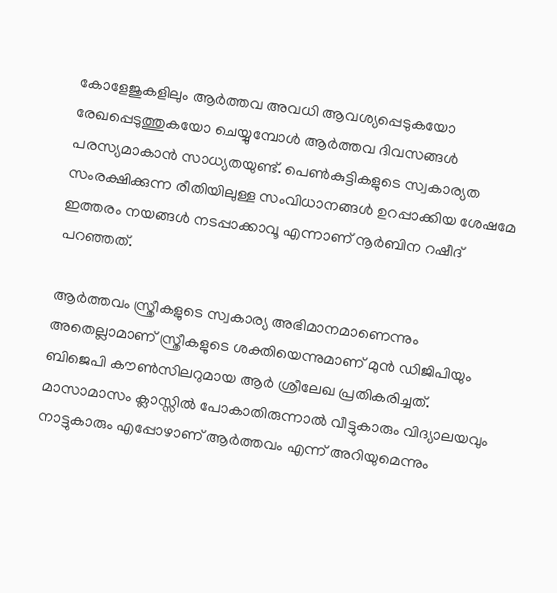കോളേജുകളിലും ആര്‍ത്തവ അവധി ആവശ്യപ്പെടുകയോ രേഖപ്പെടുത്തുകയോ ചെയ്യുമ്പോള്‍ ആര്‍ത്തവ ദിവസങ്ങള്‍ പരസ്യമാകാന്‍ സാധ്യതയുണ്ട്. പെണ്‍കുട്ടികളുടെ സ്വകാര്യത സംരക്ഷിക്കുന്ന രീതിയിലുള്ള സംവിധാനങ്ങള്‍ ഉറപ്പാക്കിയ ശേഷമേ ഇത്തരം നയങ്ങള്‍ നടപ്പാക്കാവൂ എന്നാണ് നൂർബിന റഷീദ് പറഞ്ഞത്.

ആര്‍ത്തവം സ്ത്രീകളുടെ സ്വകാര്യ അഭിമാനമാണെന്നും അതെല്ലാമാണ് സ്ത്രീകളുടെ ശക്തിയെന്നുമാണ് മുൻ ഡിജിപിയും ബിജെപി കൗൺസിലറുമായ ആര്‍ ശ്രീലേഖ പ്രതികരിച്ചത്. മാസാമാസം ക്ലാസ്സില്‍ പോകാതിരുന്നാല്‍ വീട്ടുകാരും വിദ്യാലയവും നാട്ടുകാരും എപ്പോഴാണ് ആര്‍ത്തവം എന്ന് അറിയുമെന്നും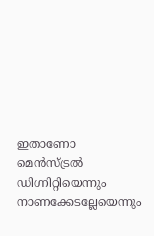ഇതാണോ മെന്‍സ്ട്രല്‍ ഡിഗ്നിറ്റിയെന്നും നാണക്കേടല്ലേയെന്നും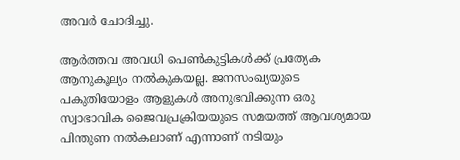അവര്‍ ചോദിച്ചു.

ആര്‍ത്തവ അവധി പെണ്‍കുട്ടികള്‍ക്ക് പ്രത്യേക ആനുകൂല്യം നല്‍കുകയല്ല. ജനസംഖ്യയുടെ പകുതിയോളം ആളുകള്‍ അനുഭവിക്കുന്ന ഒരു സ്വാഭാവിക ജൈവപ്രക്രിയയുടെ സമയത്ത് ആവശ്യമായ പിന്തുണ നല്‍കലാണ് എന്നാണ് നടിയും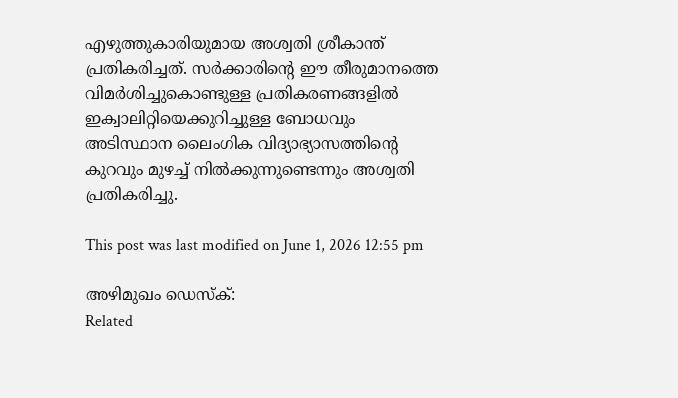എഴുത്തുകാരിയുമായ അശ്വതി ശ്രീകാന്ത് പ്രതികരിച്ചത്. സർക്കാരിന്റെ ഈ തീരുമാനത്തെ വിമര്‍ശിച്ചുകൊണ്ടുള്ള പ്രതികരണങ്ങളില്‍ ഇക്വാലിറ്റിയെക്കുറിച്ചുള്ള ബോധവും അടിസ്ഥാന ലൈംഗിക വിദ്യാഭ്യാസത്തിന്റെ കുറവും മുഴച്ച് നില്‍ക്കുന്നുണ്ടെന്നും അശ്വതി പ്രതികരിച്ചു.

This post was last modified on June 1, 2026 12:55 pm

അഴിമുഖം ഡെസ്‌ക്:
Related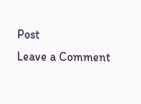Post
Leave a Comment